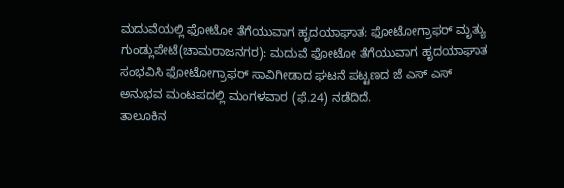ಮದುವೆಯಲ್ಲಿ ಫೋಟೋ ತೆಗೆಯುವಾಗ ಹೃದಯಾಘಾತ: ಫೋಟೋಗ್ರಾಫರ್ ಮೃತ್ಯು
ಗುಂಡ್ಲುಪೇಟೆ(ಚಾಮರಾಜನಗರ): ಮದುವೆ ಫೋಟೋ ತೆಗೆಯುವಾಗ ಹೃದಯಾಘಾತ ಸಂಭವಿಸಿ ಫೋಟೋಗ್ರಾಫರ್ ಸಾವಿಗೀಡಾದ ಘಟನೆ ಪಟ್ಟಣದ ಜೆ ಎಸ್ ಎಸ್ ಅನುಭವ ಮಂಟಪದಲ್ಲಿ ಮಂಗಳವಾರ (ಫೆ.24) ನಡೆದಿದೆ.
ತಾಲೂಕಿನ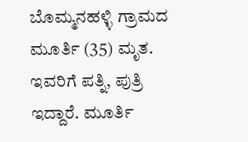ಬೊಮ್ಮನಹಳ್ಳಿ ಗ್ರಾಮದ ಮೂರ್ತಿ (35) ಮೃತ. ಇವರಿಗೆ ಪತ್ನಿ, ಪುತ್ರಿ ಇದ್ದಾರೆ. ಮೂರ್ತಿ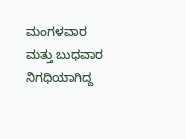ಮಂಗಳವಾರ ಮತ್ತು ಬುಧವಾರ ನಿಗಧಿಯಾಗಿದ್ದ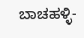ಬಾಚಹಳ್ಳಿ-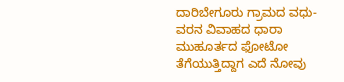ದಾರಿಬೇಗೂರು ಗ್ರಾಮದ ವಧು-ವರನ ವಿವಾಹದ ಧಾರಾ ಮುಹೂರ್ತದ ಫೋಟೋ ತೆಗೆಯುತ್ತಿದ್ದಾಗ ಎದೆ ನೋವು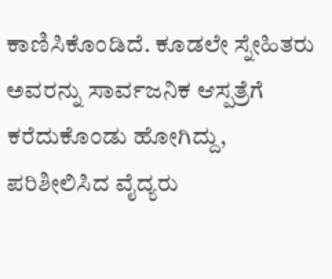ಕಾಣಿಸಿಕೊಂಡಿದೆ. ಕೂಡಲೇ ಸ್ನೇಹಿತರು ಅವರನ್ನು ಸಾರ್ವಜನಿಕ ಆಸ್ಪತ್ರೆಗೆ ಕರೆದುಕೊಂಡು ಹೋಗಿದ್ದು, ಪರಿಶೀಲಿಸಿದ ವೈದ್ಯರು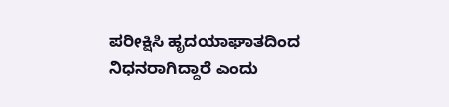ಪರೀಕ್ಷಿಸಿ ಹೃದಯಾಘಾತದಿಂದ ನಿಧನರಾಗಿದ್ದಾರೆ ಎಂದು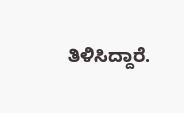ತಿಳಿಸಿದ್ದಾರೆ.